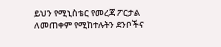ይህን የሚኒስቴር የመረጃ ፖርታል ለመጠቀም የሚከተሉትን ደንቦችና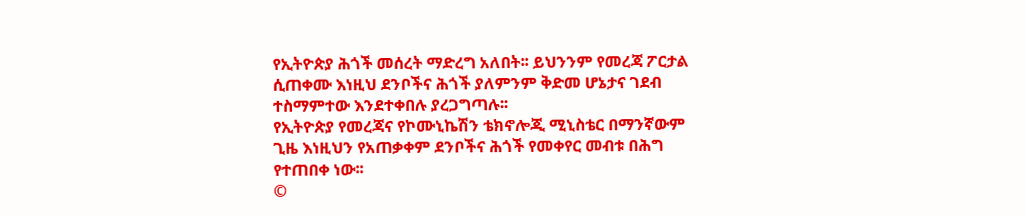የኢትዮጵያ ሕጎች መሰረት ማድረግ አለበት፡፡ ይህንንም የመረጃ ፖርታል ሲጠቀሙ እነዚህ ደንቦችና ሕጎች ያለምንም ቅድመ ሆኔታና ገደብ ተስማምተው እንደተቀበሉ ያረጋግጣሉ፡፡
የኢትዮጵያ የመረጃና የኮሙኒኬሽን ቴክኖሎጂ ሚኒስቴር በማንኛውም ጊዜ እነዚህን የአጠቃቀም ደንቦችና ሕጎች የመቀየር መብቱ በሕግ የተጠበቀ ነው፡፡
©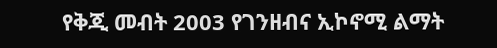የቅጂ መብት 2003 የገንዘብና ኢኮኖሚ ልማት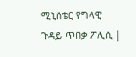ሚኒሰቴር የግላዊ ጉዳይ ጥበቃ ፖሊሲ |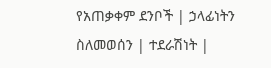የአጠቃቀም ደንቦች | ኃላፊነትን ስለመወሰን | ተደራሽነት |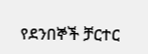የደንበኞች ቻርተር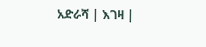አድራሻ | እገዛ |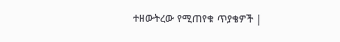ተዘውትረው የሚጠየቁ ጥያቄዎች |